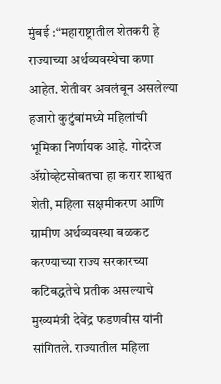मुंबई :“महाराष्ट्रातील शेतकरी हे राज्याच्या अर्थव्यवस्थेचा कणा आहेत. शेतीवर अवलंबून असलेल्या हजारो कुटुंबांमध्ये महिलांची भूमिका निर्णायक आहे. गोदरेज ॲग्रोव्हेटसोबतचा हा करार शाश्वत शेती, महिला सक्षमीकरण आणि ग्रामीण अर्थव्यवस्था बळकट करण्याच्या राज्य सरकारच्या कटिबद्धतेचे प्रतीक असल्याचे मुख्यमंत्री देवेंद्र फडणवीस यांनी सांगितले. राज्यातील महिला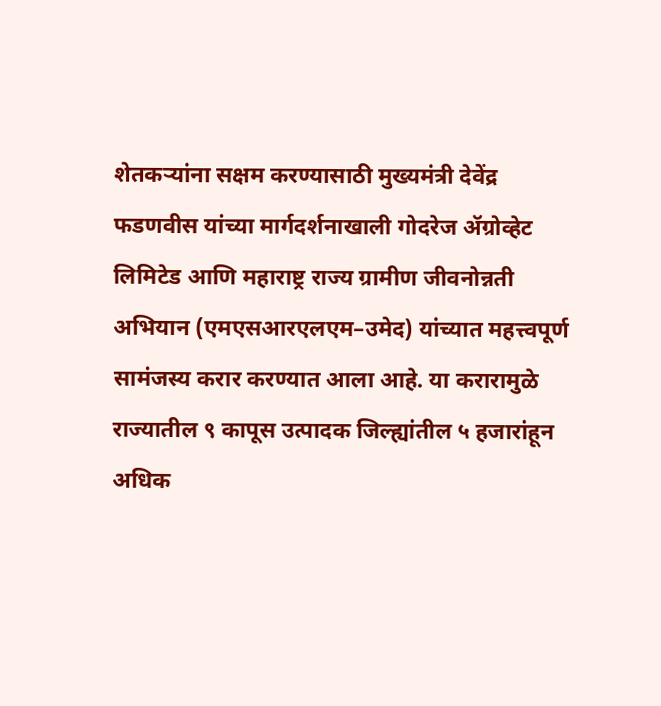शेतकऱ्यांना सक्षम करण्यासाठी मुख्यमंत्री देवेंद्र फडणवीस यांच्या मार्गदर्शनाखाली गोदरेज ॲग्रोव्हेट लिमिटेड आणि महाराष्ट्र राज्य ग्रामीण जीवनोन्नती अभियान (एमएसआरएलएम–उमेद) यांच्यात महत्त्वपूर्ण सामंजस्य करार करण्यात आला आहे. या करारामुळे राज्यातील ९ कापूस उत्पादक जिल्ह्यांतील ५ हजारांहून अधिक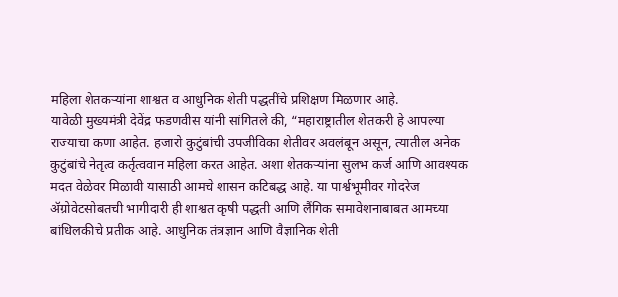महिला शेतकऱ्यांना शाश्वत व आधुनिक शेती पद्धतींचे प्रशिक्षण मिळणार आहे.
यावेळी मुख्यमंत्री देवेंद्र फडणवीस यांनी सांगितले की, “महाराष्ट्रातील शेतकरी हे आपल्या राज्याचा कणा आहेत. हजारो कुटुंबांची उपजीविका शेतीवर अवलंबून असून, त्यातील अनेक कुटुंबांचे नेतृत्व कर्तृत्ववान महिला करत आहेत. अशा शेतकऱ्यांना सुलभ कर्ज आणि आवश्यक मदत वेळेवर मिळावी यासाठी आमचे शासन कटिबद्ध आहे. या पार्श्वभूमीवर गोदरेज ॲग्रोवेटसोबतची भागीदारी ही शाश्वत कृषी पद्धती आणि लैंगिक समावेशनाबाबत आमच्या बांधिलकीचे प्रतीक आहे. आधुनिक तंत्रज्ञान आणि वैज्ञानिक शेती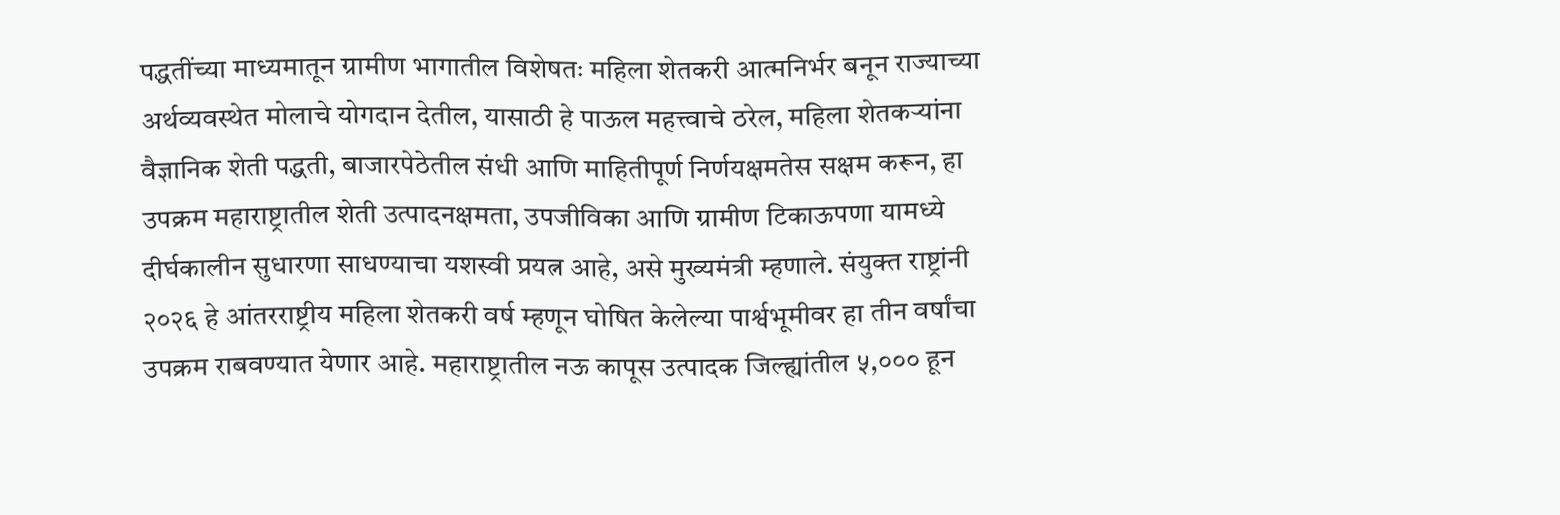पद्धतींच्या माध्यमातून ग्रामीण भागातील विशेषतः महिला शेतकरी आत्मनिर्भर बनून राज्याच्या अर्थव्यवस्थेत मोलाचे योगदान देतील, यासाठी हे पाऊल महत्त्वाचे ठरेल, महिला शेतकऱ्यांना वैज्ञानिक शेती पद्धती, बाजारपेठेतील संधी आणि माहितीपूर्ण निर्णयक्षमतेस सक्षम करून, हा उपक्रम महाराष्ट्रातील शेती उत्पादनक्षमता, उपजीविका आणि ग्रामीण टिकाऊपणा यामध्ये दीर्घकालीन सुधारणा साधण्याचा यशस्वी प्रयत्न आहे, असे मुख्यमंत्री म्हणाले. संयुक्त राष्ट्रांनी २०२६ हे आंतरराष्ट्रीय महिला शेतकरी वर्ष म्हणून घोषित केलेल्या पार्श्वभूमीवर हा तीन वर्षांचा उपक्रम राबवण्यात येणार आहे. महाराष्ट्रातील नऊ कापूस उत्पादक जिल्ह्यांतील ५,००० हून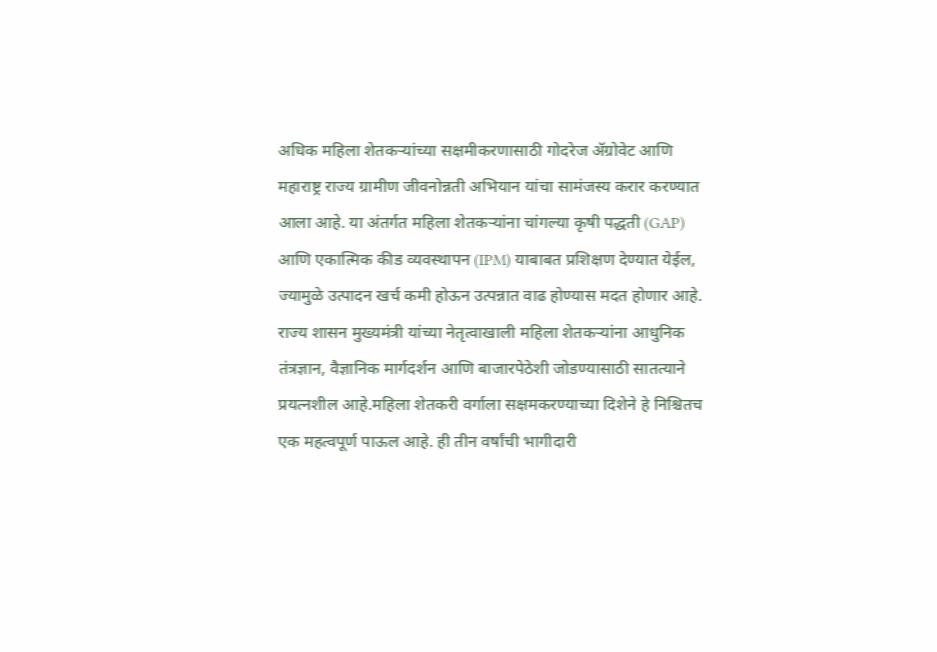अधिक महिला शेतकऱ्यांच्या सक्षमीकरणासाठी गोदरेज ॲग्रोवेट आणि महाराष्ट्र राज्य ग्रामीण जीवनोन्नती अभियान यांचा सामंजस्य करार करण्यात आला आहे. या अंतर्गत महिला शेतकऱ्यांना चांगल्या कृषी पद्धती (GAP) आणि एकात्मिक कीड व्यवस्थापन (IPM) याबाबत प्रशिक्षण देण्यात येईल, ज्यामुळे उत्पादन खर्च कमी होऊन उत्पन्नात वाढ होण्यास मदत होणार आहे. राज्य शासन मुख्यमंत्री यांच्या नेतृत्वाखाली महिला शेतकऱ्यांना आधुनिक तंत्रज्ञान, वैज्ञानिक मार्गदर्शन आणि बाजारपेठेशी जोडण्यासाठी सातत्याने प्रयत्नशील आहे.महिला शेतकरी वर्गाला सक्षमकरण्याच्या दिशेने हे निश्चितच एक महत्वपूर्ण पाऊल आहे. ही तीन वर्षांची भागीदारी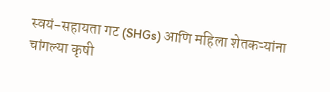स्वयं-सहायता गट (SHGs) आणि महिला शेतकऱ्यांना चांगल्या कृषी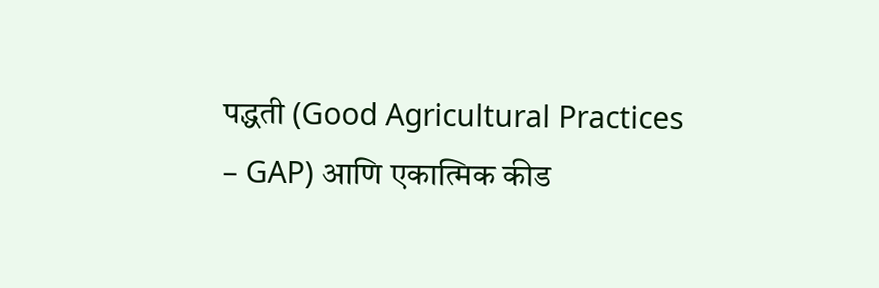पद्धती (Good Agricultural Practices – GAP) आणि एकात्मिक कीड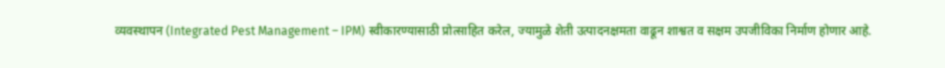व्यवस्थापन (Integrated Pest Management – IPM) स्वीकारण्यासाठी प्रोत्साहित करेल, ज्यामुळे शेती उत्पादनक्षमता वाढून शाश्वत व सक्षम उपजीविका निर्माण होणार आहे.